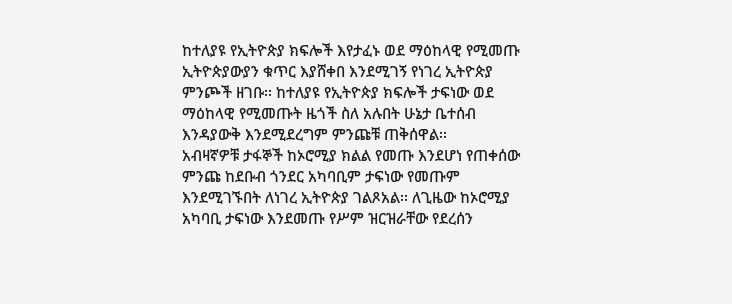ከተለያዩ የኢትዮጵያ ክፍሎች እየታፈኑ ወደ ማዕከላዊ የሚመጡ ኢትዮጵያውያን ቁጥር እያሸቀበ እንደሚገኝ የነገረ ኢትዮጵያ ምንጮች ዘገቡ፡፡ ከተለያዩ የኢትዮጵያ ክፍሎች ታፍነው ወደ ማዕከላዊ የሚመጡት ዜጎች ስለ አሉበት ሁኔታ ቤተሰብ እንዳያውቅ እንደሚደረግም ምንጩቹ ጠቅሰዋል፡፡
አብዛኛዎቹ ታፋኞች ከኦሮሚያ ክልል የመጡ እንደሆነ የጠቀሰው ምንጩ ከደቡብ ጎንደር አካባቢም ታፍነው የመጡም እንደሚገኙበት ለነገረ ኢትዮጵያ ገልጾአል፡፡ ለጊዜው ከኦሮሚያ አካባቢ ታፍነው እንደመጡ የሥም ዝርዝራቸው የደረሰን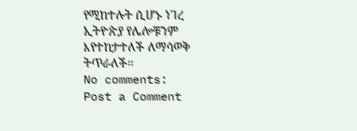የሚከተሉት ሲሆኑ ነገረ ኢትዮጵያ የሌሎቹንም እየተከታተለች ለማሳወቅ ትጥራለች፡፡
No comments:
Post a Comment